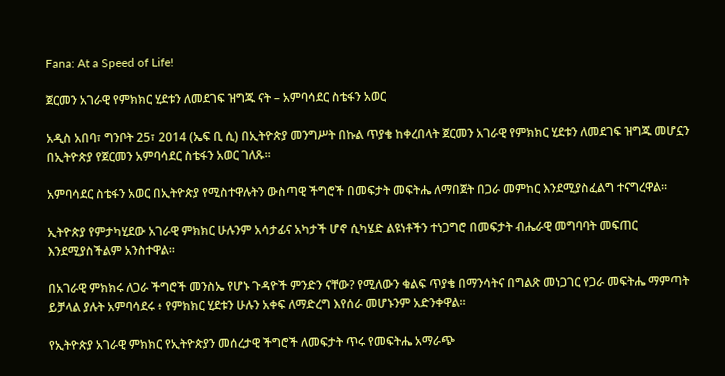Fana: At a Speed of Life!

ጀርመን አገራዊ የምክክር ሂደቱን ለመደገፍ ዝግጁ ናት – አምባሳደር ስቴፋን አወር

አዲስ አበባ፣ ግንቦት 25፣ 2014 (ኤፍ ቢ ሲ) በኢትዮጵያ መንግሥት በኩል ጥያቄ ከቀረበላት ጀርመን አገራዊ የምክክር ሂደቱን ለመደገፍ ዝግጁ መሆኗን በኢትዮጵያ የጀርመን አምባሳደር ስቴፋን አወር ገለጹ፡፡

አምባሳደር ስቴፋን አወር በኢትዮጵያ የሚስተዋሉትን ውስጣዊ ችግሮች በመፍታት መፍትሔ ለማበጀት በጋራ መምከር እንደሚያስፈልግ ተናግረዋል፡፡

ኢትዮጵያ የምታካሂደው አገራዊ ምክክር ሁሉንም አሳታፊና አካታች ሆኖ ሲካሄድ ልዩነቶችን ተነጋግሮ በመፍታት ብሔራዊ መግባባት መፍጠር እንደሚያስችልም አንስተዋል።

በአገራዊ ምክክሩ ለጋራ ችግሮች መንስኤ የሆኑ ጉዳዮች ምንድን ናቸው? የሚለውን ቁልፍ ጥያቄ በማንሳትና በግልጽ መነጋገር የጋራ መፍትሔ ማምጣት ይቻላል ያሉት አምባሳደሩ ፥ የምክክር ሂደቱን ሁሉን አቀፍ ለማድረግ እየሰራ መሆኑንም አድንቀዋል።

የኢትዮጵያ አገራዊ ምክክር የኢትዮጵያን መሰረታዊ ችግሮች ለመፍታት ጥሩ የመፍትሔ አማራጭ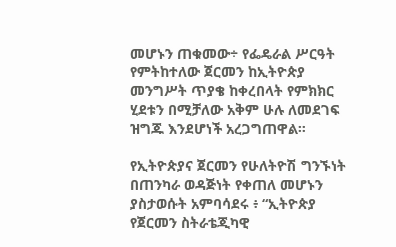መሆኑን ጠቁመው÷ የፌዴራል ሥርዓት የምትከተለው ጀርመን ከኢትዮጵያ መንግሥት ጥያቄ ከቀረበላት የምክክር ሂደቱን በሚቻለው አቅም ሁሉ ለመደገፍ ዝግጁ እንደሆነች አረጋግጠዋል።

የኢትዮጵያና ጀርመን የሁለትዮሽ ግንኙነት በጠንካራ ወዳጅነት የቀጠለ መሆኑን ያስታወሱት አምባሳደሩ ፥ “ኢትዮጵያ የጀርመን ስትራቴጂካዊ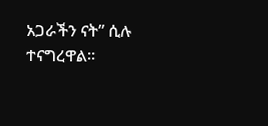አጋራችን ናት” ሲሉ ተናግረዋል።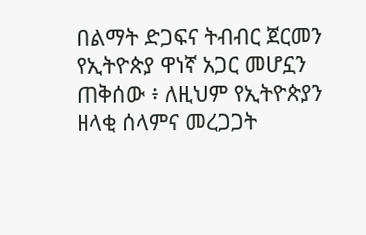በልማት ድጋፍና ትብብር ጀርመን የኢትዮጵያ ዋነኛ አጋር መሆኗን ጠቅሰው ፥ ለዚህም የኢትዮጵያን ዘላቂ ሰላምና መረጋጋት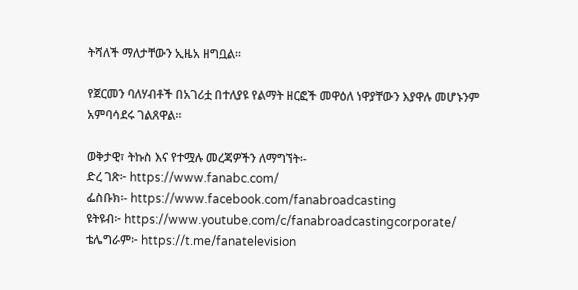ትሻለች ማለታቸውን ኢዜአ ዘግቧል።

የጀርመን ባለሃብቶች በአገሪቷ በተለያዩ የልማት ዘርፎች መዋዕለ ነዋያቸውን እያዋሉ መሆኑንም አምባሳደሩ ገልጸዋል።

ወቅታዊ፣ ትኩስ እና የተሟሉ መረጃዎችን ለማግኘት፡-
ድረ ገጽ፦ https://www.fanabc.com/
ፌስቡክ፡- https://www.facebook.com/fanabroadcasting
ዩትዩብ፦ https://www.youtube.com/c/fanabroadcastingcorporate/
ቴሌግራም፦ https://t.me/fanatelevision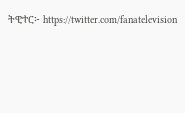ትዊተር፦ https://twitter.com/fanatelevision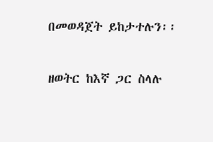በመወዳጀት ይከታተሉን፡፡

ዘወትር ከእኛ ጋር ስላሉ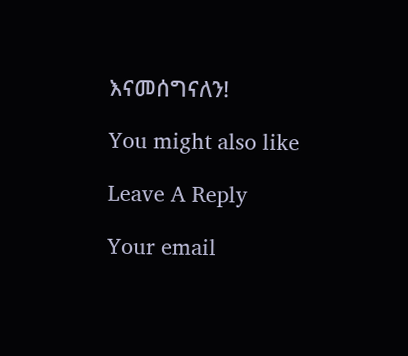እናመሰግናለን!

You might also like

Leave A Reply

Your email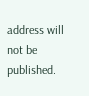address will not be published.